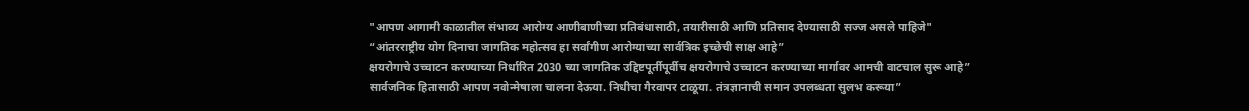"आपण आगामी काळातील संभाव्य आरोग्य आणीबाणीच्या प्रतिबंधासाठी, तयारीसाठी आणि प्रतिसाद देण्यासाठी सज्ज असले पाहिजे"
“आंतरराष्ट्रीय योग दिनाचा जागतिक महोत्सव हा सर्वांगीण आरोग्याच्या सार्वत्रिक इच्छेची साक्ष आहे”
क्षयरोगाचे उच्चाटन करण्याच्या निर्धारित 2030 च्या जागतिक उद्दिष्टपूर्तीपूर्वीच क्षयरोगाचे उच्चाटन करण्याच्या मार्गावर आमची वाटचाल सुरू आहे”
सार्वजनिक हितासाठी आपण नवोन्मेषाला चालना देऊया. निधीचा गैरवापर टाळूया. तंत्रज्ञानाची समान उपलब्धता सुलभ करूया”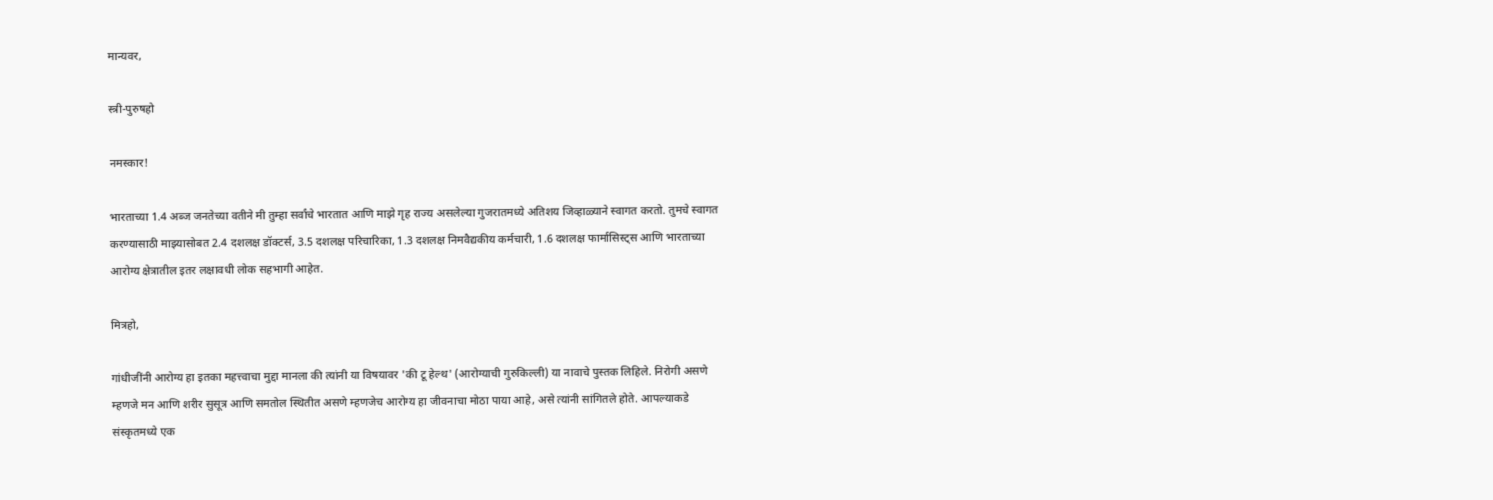मान्यवर,

स्त्री-पुरुषहो

नमस्कार!

भारताच्या 1.4 अब्ज जनतेच्या वतीने मी तुम्हा सर्वांचे भारतात आणि माझे गृह राज्य असलेल्या गुजरातमध्ये अतिशय जिव्हाळ्याने स्वागत करतो. तुमचे स्वागत करण्यासाठी माझ्यासोबत 2.4 दशलक्ष डॉक्टर्स, 3.5 दशलक्ष परिचारिका, 1.3 दशलक्ष निमवैद्यकीय कर्मचारी, 1.6 दशलक्ष फार्मासिस्ट्स आणि भारताच्या आरोग्य क्षेत्रातील इतर लक्षावधी लोक सहभागी आहेत.

मित्रहो,

गांधीजींनी आरोग्य हा इतका महत्त्वाचा मुद्दा मानला की त्यांनी या विषयावर 'की टू हेल्थ' (आरोग्याची गुरुकिल्ली) या नावाचे पुस्तक लिहिले. निरोगी असणे म्हणजे मन आणि शरीर सुसूत्र आणि समतोल स्थितीत असणे म्हणजेच आरोग्य हा जीवनाचा मोठा पाया आहे, असे त्यांनी सांगितले होते. आपल्याकडे संस्कृतमध्ये एक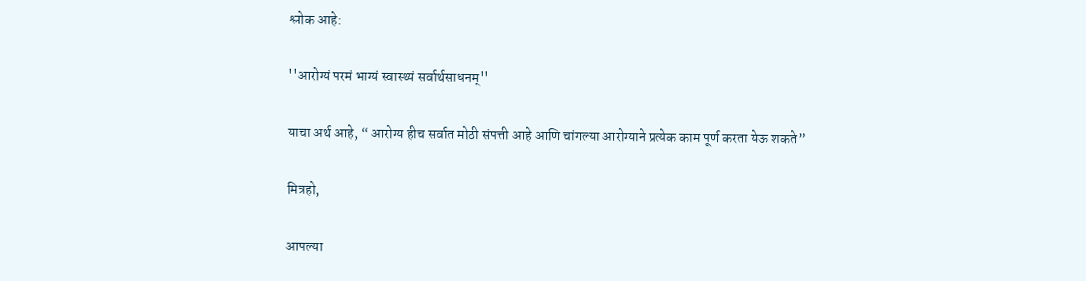श्लोक आहे:

''आरोग्यं परमं भाग्यं स्वास्थ्यं सर्वार्थसाधनम्''

याचा अर्थ आहे, “ आरोग्य हीच सर्वात मोठी संपत्ती आहे आणि चांगल्या आरोग्याने प्रत्येक काम पूर्ण करता येऊ शकते”

मित्रहो,

आपल्या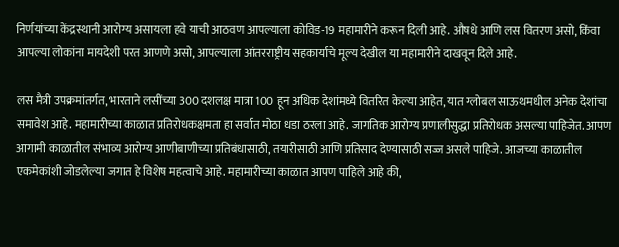निर्णयांच्या केंद्रस्थानी आरोग्य असायला हवे याची आठवण आपल्याला कोविड-19 महामारीने करून दिली आहे. औषधे आणि लस वितरण असो, किंवा आपल्या लोकांना मायदेशी परत आणणे असो, आपल्याला आंतरराष्ट्रीय सहकार्याचे मूल्य देखील या महामारीने दाखवून दिले आहे.

लस मैत्री उपक्रमांतर्गत, भारताने लसींच्या 300 दशलक्ष मात्रा 100 हून अधिक देशांमध्ये वितरित केल्या आहेत, यात ग्लोबल साऊथमधील अनेक देशांचा समावेश आहे. महामारीच्या काळात प्रतिरोधकक्षमता हा सर्वात मोठा धडा ठरला आहे. जागतिक आरोग्य प्रणालीसुद्धा प्रतिरोधक असल्या पाहिजेत. आपण आगामी काळातील संभाव्य आरोग्य आणीबाणीच्या प्रतिबंधासाठी, तयारीसाठी आणि प्रतिसाद देण्यासाठी सज्ज असले पाहिजे. आजच्या काळातील एकमेकांशी जोडलेल्या जगात हे विशेष महत्वाचे आहे. महामारीच्या काळात आपण पाहिले आहे की,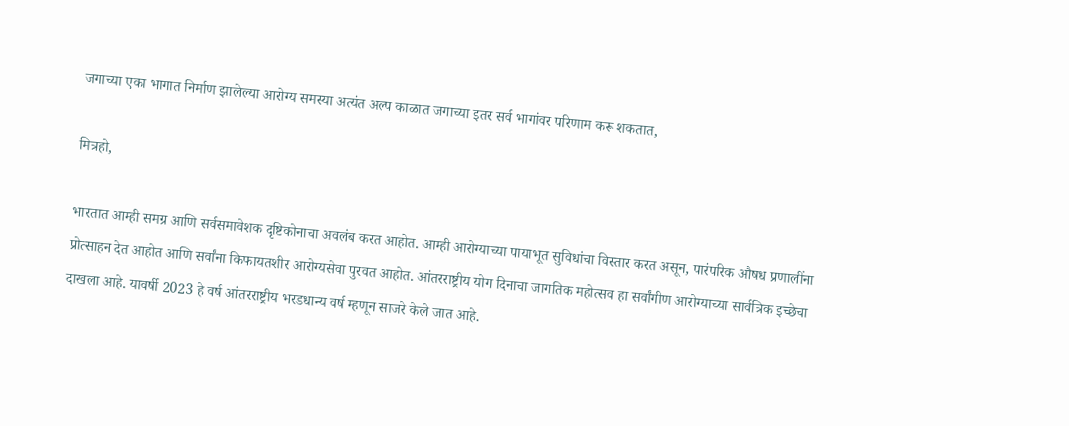जगाच्या एका भागात निर्माण झालेल्या आरोग्य समस्या अत्यंत अल्प काळात जगाच्या इतर सर्व भागांवर परिणाम करू शकतात,

मित्रहो,

भारतात आम्ही समग्र आणि सर्वसमावेशक दृष्टिकोनाचा अवलंब करत आहोत. आम्ही आरोग्याच्या पायाभूत सुविधांचा विस्तार करत असून, पारंपरिक औषध प्रणालींना प्रोत्साहन देत आहोत आणि सर्वांना किफायतशीर आरोग्यसेवा पुरवत आहोत. आंतरराष्ट्रीय योग दिनाचा जागतिक महोत्सव हा सर्वांगीण आरोग्याच्या सार्वत्रिक इच्छेचा दाखला आहे. यावर्षी 2023 हे वर्ष आंतरराष्ट्रीय भरडधान्य वर्ष म्हणून साजरे केले जात आहे.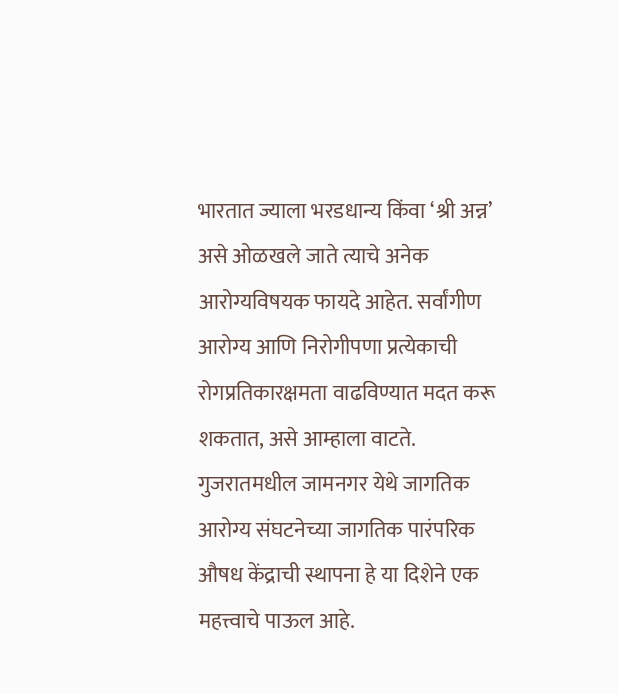भारतात ज्याला भरडधान्य किंवा ‘श्री अन्न’ असे ओळखले जाते त्याचे अनेक आरोग्यविषयक फायदे आहेत. सर्वांगीण आरोग्य आणि निरोगीपणा प्रत्येकाची रोगप्रतिकारक्षमता वाढविण्यात मदत करू शकतात, असे आम्हाला वाटते. गुजरातमधील जामनगर येथे जागतिक आरोग्य संघटनेच्या जागतिक पारंपरिक औषध केंद्राची स्थापना हे या दिशेने एक महत्त्वाचे पाऊल आहे.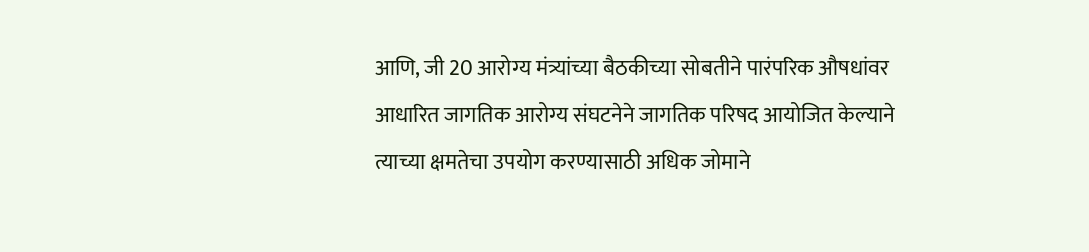आणि, जी 20 आरोग्य मंत्र्यांच्या बैठकीच्या सोबतीने पारंपरिक औषधांवर आधारित जागतिक आरोग्य संघटनेने जागतिक परिषद आयोजित केल्याने त्याच्या क्षमतेचा उपयोग करण्यासाठी अधिक जोमाने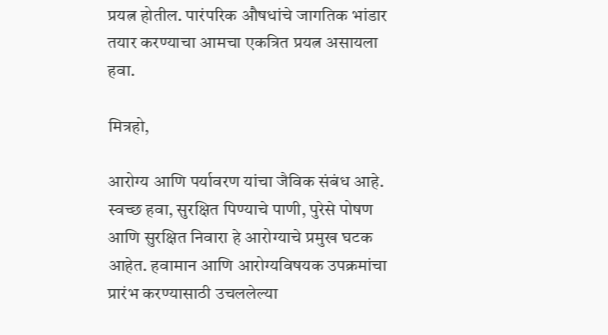प्रयत्न होतील. पारंपरिक औषधांचे जागतिक भांडार तयार करण्याचा आमचा एकत्रित प्रयत्न असायला हवा.

मित्रहो,

आरोग्य आणि पर्यावरण यांचा जैविक संबंध आहे. स्वच्छ हवा, सुरक्षित पिण्याचे पाणी, पुरेसे पोषण आणि सुरक्षित निवारा हे आरोग्याचे प्रमुख घटक आहेत. हवामान आणि आरोग्यविषयक उपक्रमांचा प्रारंभ करण्यासाठी उचललेल्या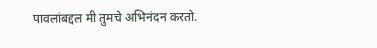पावलांबद्दल मी तुमचे अभिनंदन करतो.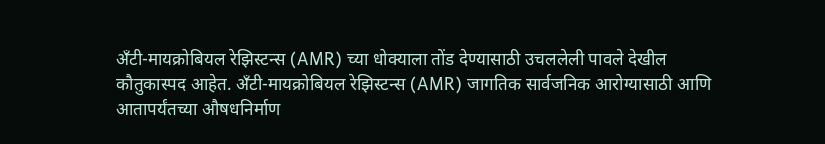अँटी-मायक्रोबियल रेझिस्टन्स (AMR) च्या धोक्याला तोंड देण्यासाठी उचललेली पावले देखील कौतुकास्पद आहेत. अँटी-मायक्रोबियल रेझिस्टन्स (AMR) जागतिक सार्वजनिक आरोग्यासाठी आणि आतापर्यंतच्या औषधनिर्माण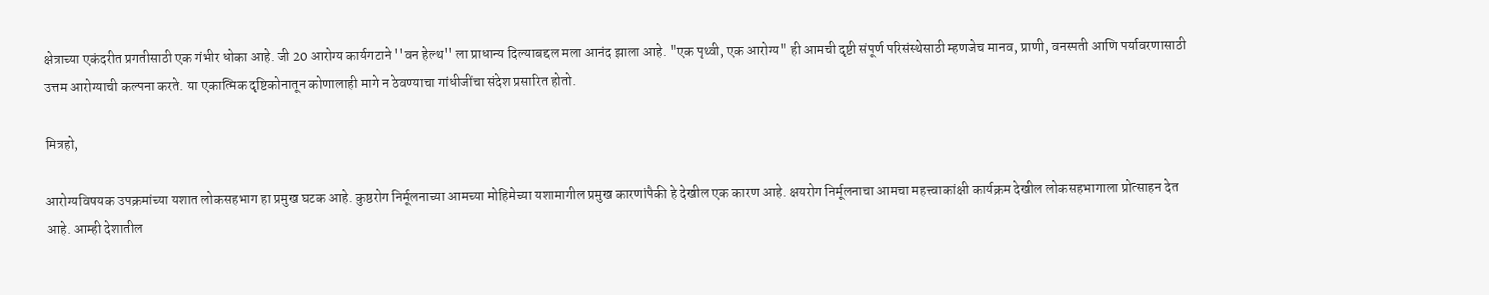क्षेत्राच्या एकंदरीत प्रगतीसाठी एक गंभीर धोका आहे. जी 20 आरोग्य कार्यगटाने ''वन हेल्थ'' ला प्राधान्य दिल्याबद्दल मला आनंद झाला आहे. "एक पृथ्वी, एक आरोग्य" ही आमची दृष्टी संपूर्ण परिसंस्थेसाठी म्हणजेच मानव, प्राणी, वनस्पती आणि पर्यावरणासाठी उत्तम आरोग्याची कल्पना करते. या एकात्मिक दृष्टिकोनातून कोणालाही मागे न ठेवण्याचा गांधीजींचा संदेश प्रसारित होतो.

मित्रहो,

आरोग्यविषयक उपक्रमांच्या यशात लोकसहभाग हा प्रमुख घटक आहे. कुष्ठरोग निर्मूलनाच्या आमच्या मोहिमेच्या यशामागील प्रमुख कारणांपैकी हे देखील एक कारण आहे. क्षयरोग निर्मूलनाचा आमचा महत्त्वाकांक्षी कार्यक्रम देखील लोकसहभागाला प्रोत्साहन देत आहे. आम्ही देशातील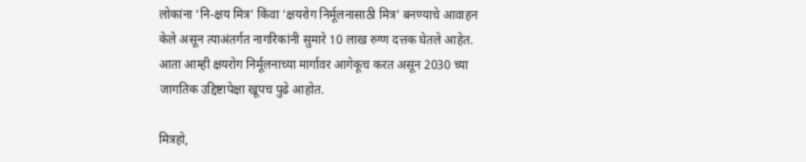लोकांना ‘नि-क्षय मित्र’ किंवा ‘क्षयरोग निर्मूलनासाठी मित्र’ बनण्याचे आवाहन केले असून त्याअंतर्गत नागरिकांनी सुमारे 10 लाख रुग्ण दत्तक घेतले आहेत. आता आम्ही क्षयरोग निर्मूलनाच्या मार्गावर आगेकूच करत असून 2030 च्या जागतिक उद्दिष्टापेक्षा खूपच पुढे आहोत.

मित्रहो,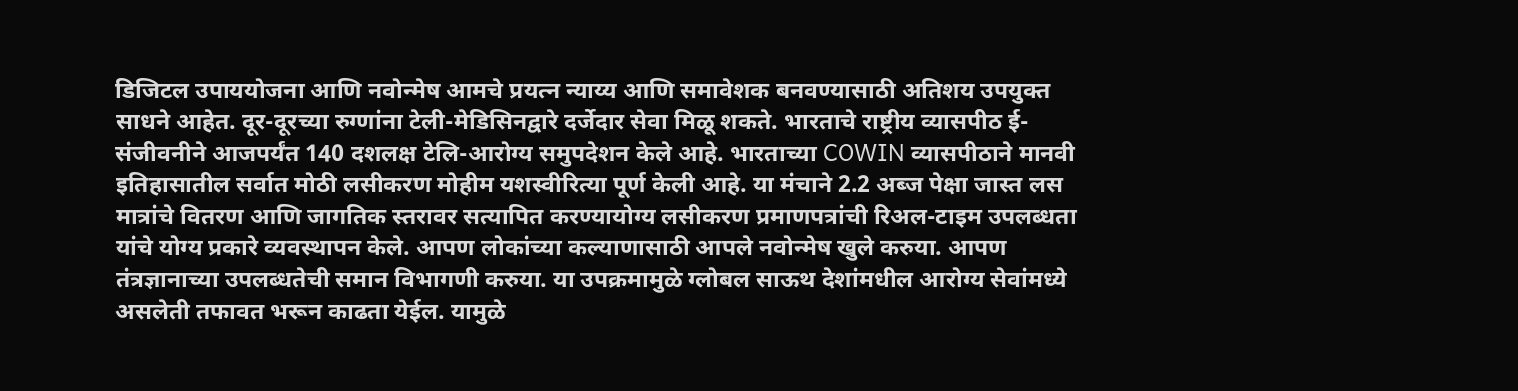डिजिटल उपाययोजना आणि नवोन्मेष आमचे प्रयत्न न्याय्य आणि समावेशक बनवण्यासाठी अतिशय उपयुक्त साधने आहेत. दूर-दूरच्या रुग्णांना टेली-मेडिसिनद्वारे दर्जेदार सेवा मिळू शकते. भारताचे राष्ट्रीय व्यासपीठ ई-संजीवनीने आजपर्यंत 140 दशलक्ष टेलि-आरोग्य समुपदेशन केले आहे. भारताच्या COWIN व्यासपीठाने मानवी इतिहासातील सर्वात मोठी लसीकरण मोहीम यशस्वीरित्या पूर्ण केली आहे. या मंचाने 2.2 अब्ज पेक्षा जास्त लस मात्रांचे वितरण आणि जागतिक स्तरावर सत्यापित करण्यायोग्य लसीकरण प्रमाणपत्रांची रिअल-टाइम उपलब्धता यांचे योग्य प्रकारे व्यवस्थापन केले. आपण लोकांच्या कल्याणासाठी आपले नवोन्मेष खुले करुया. आपण तंत्रज्ञानाच्या उपलब्धतेची समान विभागणी करुया. या उपक्रमामुळे ग्लोबल साऊथ देशांमधील आरोग्य सेवांमध्ये असलेती तफावत भरून काढता येईल. यामुळे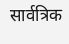सार्वत्रिक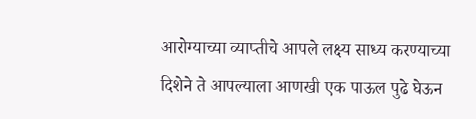आरोग्याच्या व्याप्तीचे आपले लक्ष्य साध्य करण्याच्या दिशेने ते आपल्याला आणखी एक पाऊल पुढे घेऊन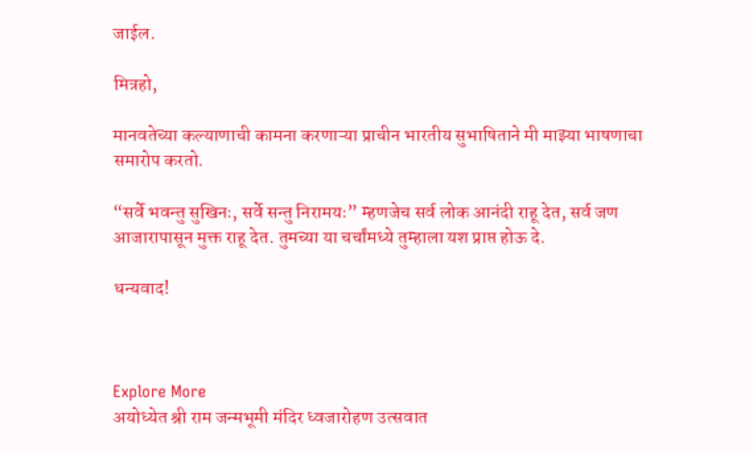जाईल.

मित्रहो,

मानवतेच्या कल्याणाची कामना करणाऱ्या प्राचीन भारतीय सुभाषिताने मी माझ्या भाषणाचा समारोप करतो.

“सर्वे भवन्तु सुखिनः, सर्वे सन्तु निरामयः” म्हणजेच सर्व लोक आनंदी राहू देत, सर्व जण आजारापासून मुक्त राहू देत. तुमच्या या चर्चांमध्ये तुम्हाला यश प्राप्त होऊ दे.

धन्यवाद!



Explore More
अयोध्येत श्री राम जन्मभूमी मंदिर ध्वजारोहण उत्सवात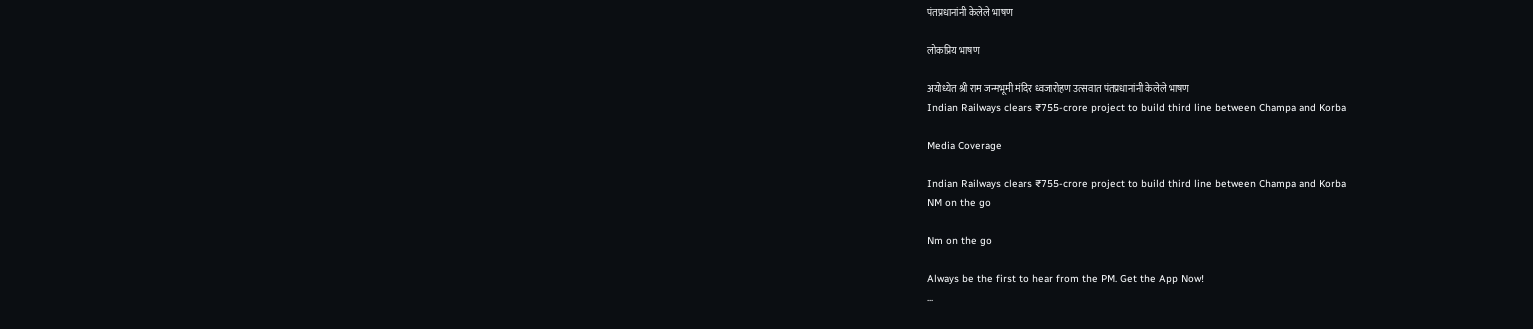पंतप्रधानांनी केलेले भाषण

लोकप्रिय भाषण

अयोध्येत श्री राम जन्मभूमी मंदिर ध्वजारोहण उत्सवात पंतप्रधानांनी केलेले भाषण
Indian Railways clears ₹755-crore project to build third line between Champa and Korba

Media Coverage

Indian Railways clears ₹755-crore project to build third line between Champa and Korba
NM on the go

Nm on the go

Always be the first to hear from the PM. Get the App Now!
...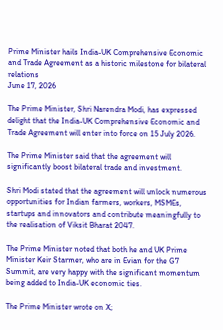Prime Minister hails India-UK Comprehensive Economic and Trade Agreement as a historic milestone for bilateral relations
June 17, 2026

The Prime Minister, Shri Narendra Modi, has expressed delight that the India-UK Comprehensive Economic and Trade Agreement will enter into force on 15 July 2026.

The Prime Minister said that the agreement will significantly boost bilateral trade and investment.

Shri Modi stated that the agreement will unlock numerous opportunities for Indian farmers, workers, MSMEs, startups and innovators and contribute meaningfully to the realisation of Viksit Bharat 2047.

The Prime Minister noted that both he and UK Prime Minister Keir Starmer, who are in Evian for the G7 Summit, are very happy with the significant momentum being added to India-UK economic ties.

The Prime Minister wrote on X;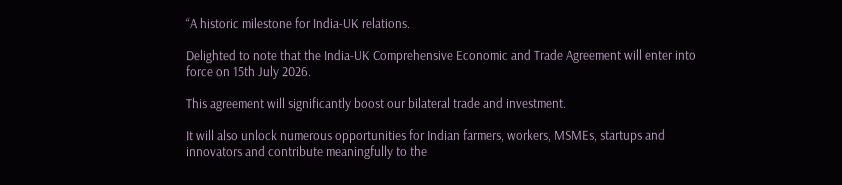“A historic milestone for India-UK relations.

Delighted to note that the India-UK Comprehensive Economic and Trade Agreement will enter into force on 15th July 2026.

This agreement will significantly boost our bilateral trade and investment.

It will also unlock numerous opportunities for Indian farmers, workers, MSMEs, startups and innovators and contribute meaningfully to the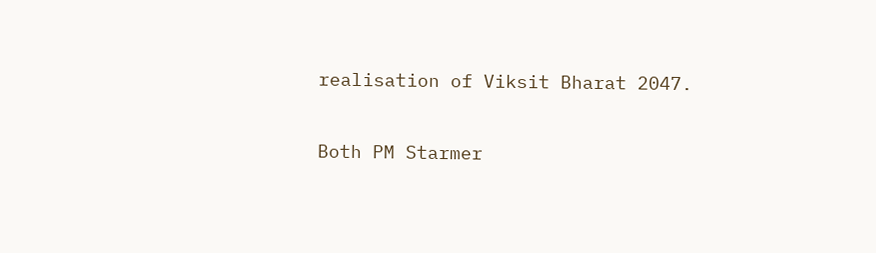realisation of Viksit Bharat 2047.

Both PM Starmer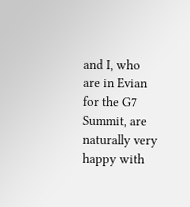and I, who are in Evian for the G7 Summit, are naturally very happy with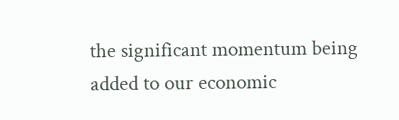the significant momentum being added to our economic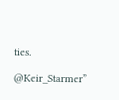ties.

@Keir_Starmer”